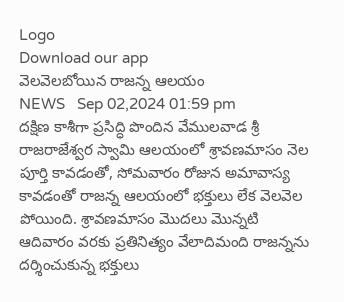Logo
Download our app
వెలవెలబోయిన రాజన్న ఆలయం
NEWS   Sep 02,2024 01:59 pm
దక్షిణ కాశీగా ప్రసిద్ధి పొందిన వేములవాడ శ్రీ రాజరాజేశ్వర స్వామి ఆలయంలో శ్రావణమాసం నెల పూర్తి కావడంతో, సోమవారం రోజున అమావాస్య కావడంతో రాజన్న ఆలయంలో భక్తులు లేక వెలవెల పోయింది. శ్రావణమాసం మొదలు మొన్నటి ఆదివారం వరకు ప్రతినిత్యం వేలాదిమంది రాజన్నను దర్శించుకున్న భక్తులు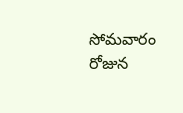సోమవారం రోజున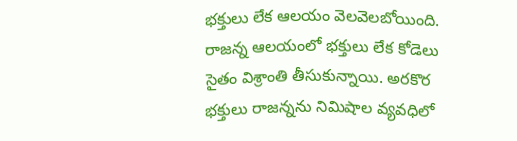భక్తులు లేక ఆలయం వెల‌వెల‌బోయింది. రాజన్న ఆలయంలో భక్తులు లేక కోడెలు సైతం విశ్రాంతి తీసుకున్నాయి. అరకొర భక్తులు రాజన్నను నిమిషాల వ్యవధిలో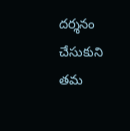దర్శనం చేసుకుని తమ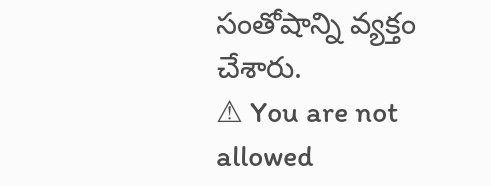సంతోషాన్ని వ్యక్తం చేశారు.
⚠ You are not allowed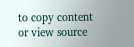to copy content or view source